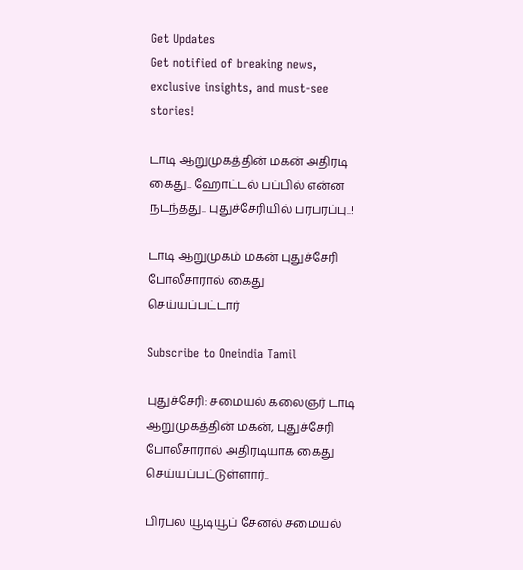Get Updates
Get notified of breaking news, exclusive insights, and must-see stories!

டாடி ஆறுமுகத்தின் மகன் அதிரடி கைது.. ஹோட்டல் பப்பில் என்ன நடந்தது.. புதுச்சேரியில் பரபரப்பு..!

டாடி ஆறுமுகம் மகன் புதுச்சேரி போலீசாரால் கைது செய்யப்பட்டார்

Subscribe to Oneindia Tamil

புதுச்சேரி: சமையல் கலைஞர் டாடி ஆறுமுகத்தின் மகன், புதுச்சேரி போலீசாரால் அதிரடியாக கைது செய்யப்பட்டுள்ளார்..

பிரபல யூடியூப் சேனல் சமையல்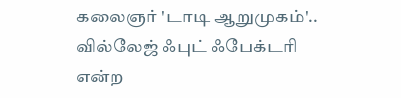கலைஞர் 'டாடி ஆறுமுகம்'.. வில்லேஜ் ஃபுட் ஃபேக்டரி என்ற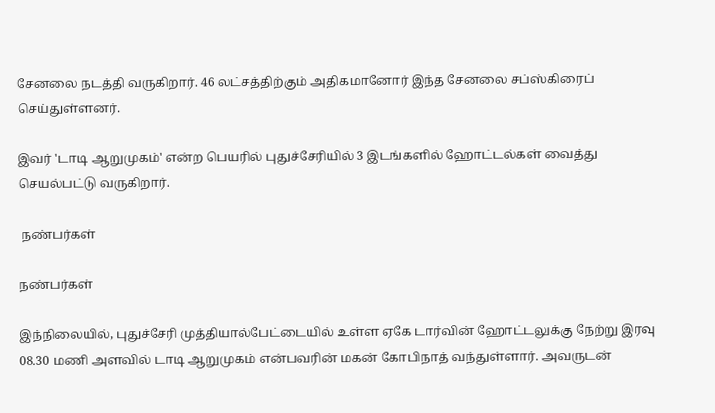சேனலை நடத்தி வருகிறார். 46 லட்சத்திற்கும் அதிகமானோர் இந்த சேனலை சப்ஸ்கிரைப் செய்துள்ளனர்.

இவர் 'டாடி ஆறுமுகம்' என்ற பெயரில் புதுச்சேரியில் 3 இடங்களில் ஹோட்டல்கள் வைத்து செயல்பட்டு வருகிறார்.

 நண்பர்கள்

நண்பர்கள்

இந்நிலையில், புதுச்சேரி முத்தியால்பேட்டையில் உள்ள ஏகே டார்வின் ஹோட்டலுக்கு நேற்று இரவு 08.30 மணி அளவில் டாடி ஆறுமுகம் என்பவரின் மகன் கோபிநாத் வந்துள்ளார். அவருடன்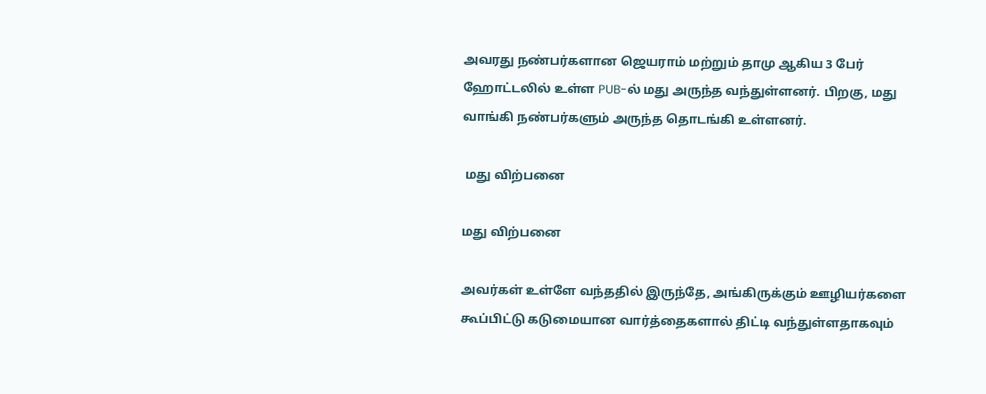அவரது நண்பர்களான ஜெயராம் மற்றும் தாமு ஆகிய 3 பேர் ஹோட்டலில் உள்ள PUB-ல் மது அருந்த வந்துள்ளனர். பிறகு, மது வாங்கி நண்பர்களும் அருந்த தொடங்கி உள்ளனர்.

 மது விற்பனை

மது விற்பனை

அவர்கள் உள்ளே வந்ததில் இருந்தே, அங்கிருக்கும் ஊழியர்களை கூப்பிட்டு கடுமையான வார்த்தைகளால் திட்டி வந்துள்ளதாகவும்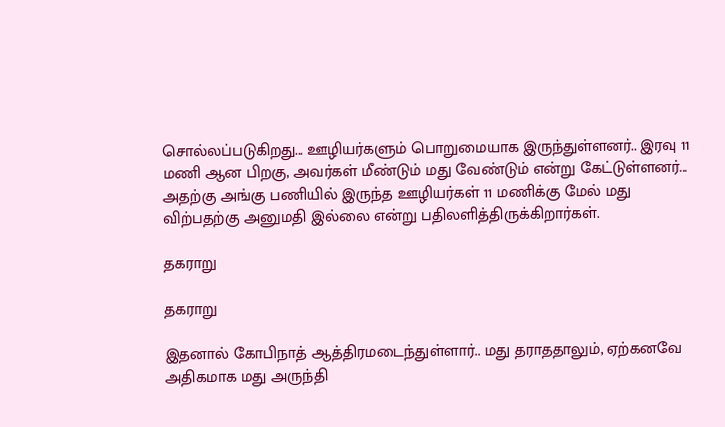சொல்லப்படுகிறது... ஊழியர்களும் பொறுமையாக இருந்துள்ளனர்.. இரவு 11 மணி ஆன பிறகு, அவர்கள் மீண்டும் மது வேண்டும் என்று கேட்டுள்ளனர்... அதற்கு அங்கு பணியில் இருந்த ஊழியர்கள் 11 மணிக்கு மேல் மது விற்பதற்கு அனுமதி இல்லை என்று பதிலளித்திருக்கிறார்கள்.

தகராறு

தகராறு

இதனால் கோபிநாத் ஆத்திரமடைந்துள்ளார்.. மது தராததாலும், ஏற்கனவே அதிகமாக மது அருந்தி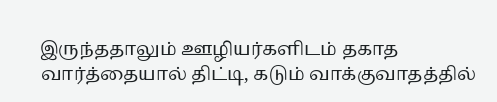இருந்ததாலும் ஊழியர்களிடம் தகாத வார்த்தையால் திட்டி, கடும் வாக்குவாதத்தில்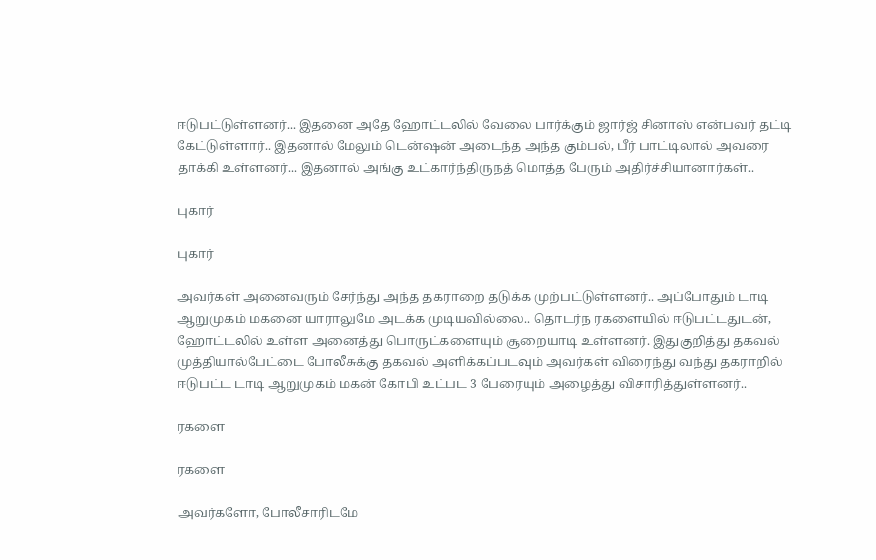ஈடுபட்டுள்ளனர்... இதனை அதே ஹோட்டலில் வேலை பார்க்கும் ஜார்ஜ் சினாஸ் என்பவர் தட்டி கேட்டுள்ளார்.. இதனால் மேலும் டென்ஷன் அடைந்த அந்த கும்பல், பீர் பாட்டிலால் அவரை தாக்கி உள்ளனர்... இதனால் அங்கு உட்கார்ந்திருநத் மொத்த பேரும் அதிர்ச்சியானார்கள்..

புகார்

புகார்

அவர்கள் அனைவரும் சேர்ந்து அந்த தகராறை தடுக்க முற்பட்டுள்ளனர்.. அப்போதும் டாடி ஆறுமுகம் மகனை யாராலுமே அடக்க முடியவில்லை.. தொடர்ந ரகளையில் ஈடுபட்டதுடன், ஹோட்டலில் உள்ள அனைத்து பொருட்களையும் சூறையாடி உள்ளனர். இதுகுறித்து தகவல் முத்தியால்பேட்டை போலீசுக்கு தகவல் அளிக்கப்படவும் அவர்கள் விரைந்து வந்து தகராறில் ஈடுபட்ட டாடி ஆறுமுகம் மகன் கோபி உட்பட 3 பேரையும் அழைத்து விசாரித்துள்ளனர்..

ரகளை

ரகளை

அவர்களோ, போலீசாரிடமே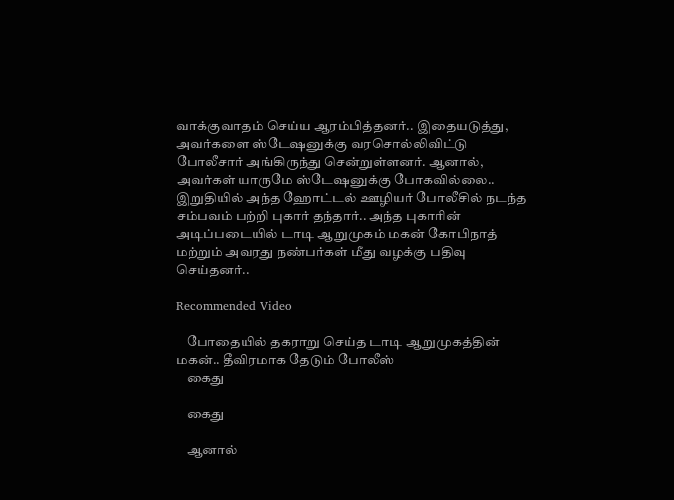வாக்குவாதம் செய்ய ஆரம்பித்தனர்.. இதையடுத்து, அவர்களை ஸ்டேஷனுக்கு வரசொல்லிவிட்டு போலீசார் அங்கிருந்து சென்றுள்ளனர். ஆனால், அவர்கள் யாருமே ஸ்டேஷனுக்கு போகவில்லை.. இறுதியில் அந்த ஹோட்டல் ஊழியர் போலீசில் நடந்த சம்பவம் பற்றி புகார் தந்தார்.. அந்த புகாரின் அடிப்படையில் டாடி ஆறுமுகம் மகன் கோபிநாத் மற்றும் அவரது நண்பர்கள் மீது வழக்கு பதிவு செய்தனர்..

Recommended Video

    போதையில் தகராறு செய்த டாடி ஆறுமுகத்தின் மகன்.. தீவிரமாக தேடும் போலீஸ்
    கைது

    கைது

    ஆனால்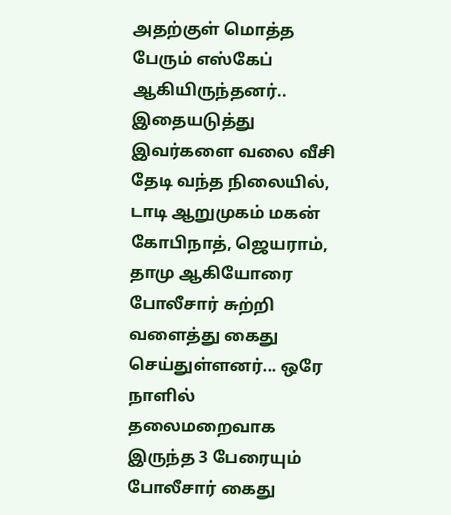அதற்குள் மொத்த பேரும் எஸ்கேப் ஆகியிருந்தனர்.. இதையடுத்து இவர்களை வலை வீசி தேடி வந்த நிலையில், டாடி ஆறுமுகம் மகன் கோபிநாத், ஜெயராம், தாமு ஆகியோரை போலீசார் சுற்றி வளைத்து கைது செய்துள்ளனர்... ஒரே நாளில் தலைமறைவாக இருந்த 3 பேரையும் போலீசார் கைது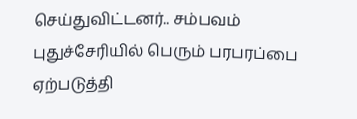செய்துவிட்டனர்.. சம்பவம் புதுச்சேரியில் பெரும் பரபரப்பை ஏற்படுத்தி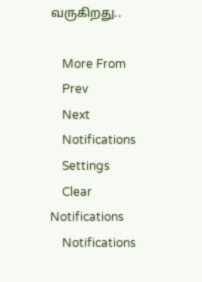வருகிறது..

    More From
    Prev
    Next
    Notifications
    Settings
    Clear Notifications
    Notifications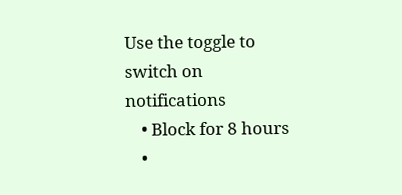Use the toggle to switch on notifications
    • Block for 8 hours
    •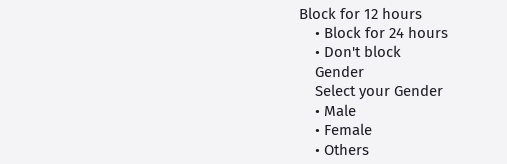Block for 12 hours
    • Block for 24 hours
    • Don't block
    Gender
    Select your Gender
    • Male
    • Female
    • Others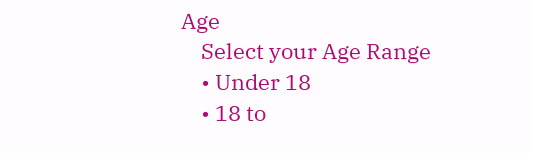Age
    Select your Age Range
    • Under 18
    • 18 to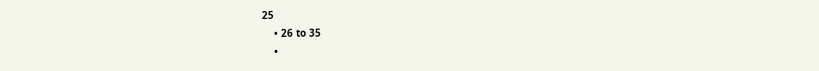25
    • 26 to 35
    •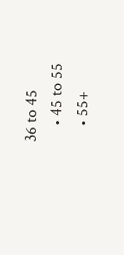36 to 45
    • 45 to 55
    • 55+